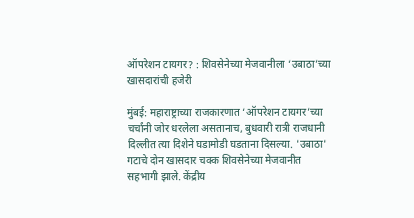ऑपरेशन टायगर? : शिवसेनेच्या मेजवानीला ‘उबाठा’च्या खासदारांची हजेरी

मुंबई: महाराष्ट्राच्या राजकारणात ‘ऑपरेशन टायगर’च्या चर्चांनी जोर धरलेला असतानाच, बुधवारी रात्री राजधानी दिल्लीत त्या दिशेने घडामोडी घडताना दिसल्या. 'उबाठा' गटाचे दोन खासदार चक्क शिवसेनेच्या मेजवानीत सहभागी झाले. केंद्रीय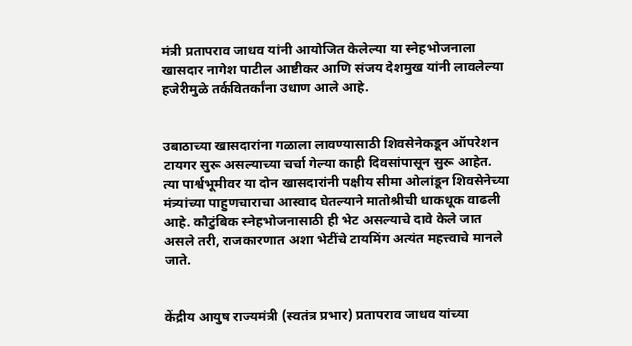मंत्री प्रतापराव जाधव यांनी आयोजित केलेल्या या स्नेहभोजनाला खासदार नागेश पाटील आष्टीकर आणि संजय देशमुख यांनी लावलेल्या हजेरीमुळे तर्कवितर्कांना उधाण आले आहे.


उबाठाच्या खासदारांना गळाला लावण्यासाठी शिवसेनेकडून ऑपरेशन टायगर सुरू असल्याच्या चर्चा गेल्या काही दिवसांपासून सुरू आहेत. त्या पार्श्वभूमीवर या दोन खासदारांनी पक्षीय सीमा ओलांडून शिवसेनेच्या मंत्र्यांच्या पाहुणचाराचा आस्वाद घेतल्याने मातोश्रीची धाकधूक वाढली आहे. कौटुंबिक स्नेहभोजनासाठी ही भेट असल्याचे दावे केले जात असले तरी, राजकारणात अशा भेटींचे टायमिंग अत्यंत महत्त्वाचे मानले जाते.


केंद्रीय आयुष राज्यमंत्री (स्वतंत्र प्रभार) प्रतापराव जाधव यांच्या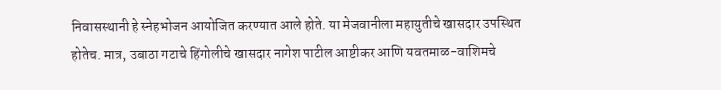निवासस्थानी हे स्नेहभोजन आयोजित करण्यात आले होते. या मेजवानीला महायुतीचे खासदार उपस्थित होतेच. मात्र, उबाठा गटाचे हिंगोलीचे खासदार नागेश पाटील आष्टीकर आणि यवतमाळ-वाशिमचे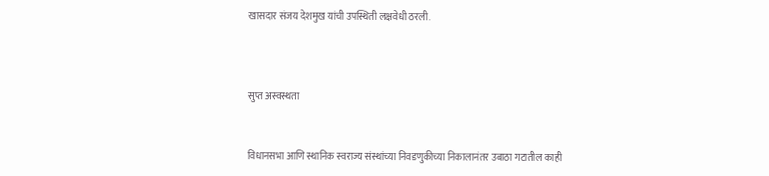खासदार संजय देशमुख यांची उपस्थिती लक्षवेधी ठरली.



सुप्त अस्वस्थता


विधानसभा आणि स्थानिक स्वराज्य संस्थांच्या निवडणुकीच्या निकालानंतर उबाठा गटातील काही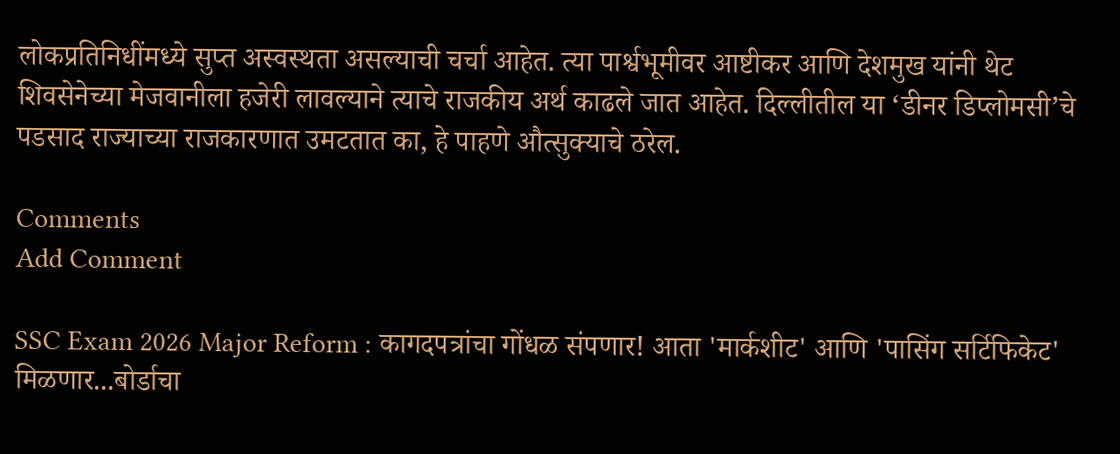लोकप्रतिनिधींमध्ये सुप्त अस्वस्थता असल्याची चर्चा आहेत. त्या पार्श्वभूमीवर आष्टीकर आणि देशमुख यांनी थेट शिवसेनेच्या मेजवानीला हजेरी लावल्याने त्याचे राजकीय अर्थ काढले जात आहेत. दिल्लीतील या ‘डीनर डिप्लोमसी’चे पडसाद राज्याच्या राजकारणात उमटतात का, हे पाहणे औत्सुक्याचे ठरेल.

Comments
Add Comment

SSC Exam 2026 Major Reform : कागदपत्रांचा गोंधळ संपणार! आता 'मार्कशीट' आणि 'पासिंग सर्टिफिकेट' मिळणार...बोर्डाचा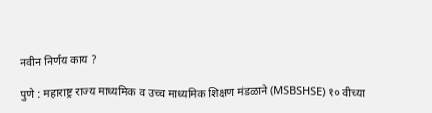नवीन निर्णय काय ?

पुणे : महाराष्ट्र राज्य माध्यमिक व उच्च माध्यमिक शिक्षण मंडळाने (MSBSHSE) १० वीच्या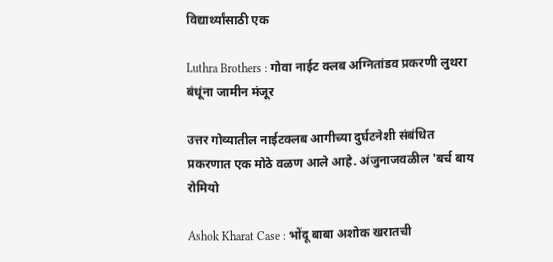विद्यार्थ्यांसाठी एक

Luthra Brothers : गोवा नाईट क्लब अग्नितांडव प्रकरणी लुथरा बंधूंना जामीन मंजूर

उत्तर गोव्यातील नाईटक्लब आगीच्या दुर्घटनेशी संबंधित प्रकरणात एक मोठे वळण आले आहे. अंजुनाजवळील 'बर्च बाय रोमियो

Ashok Kharat Case : भोंदू बाबा अशोक खरातची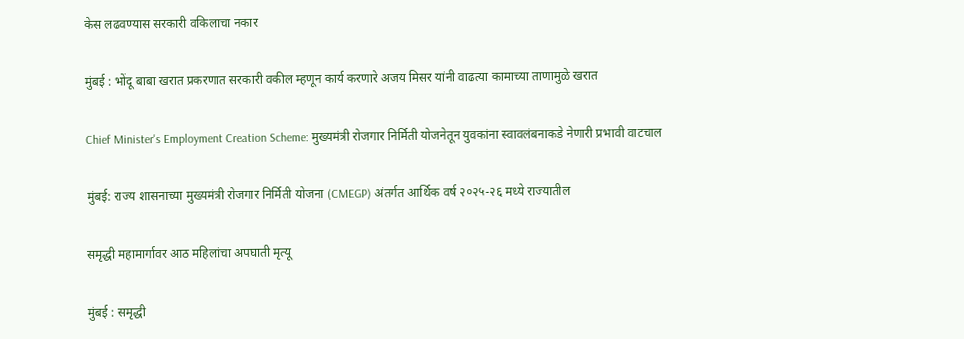केस लढवण्यास सरकारी वकिलाचा नकार

मुंबई : भोंदू बाबा खरात प्रकरणात सरकारी वकील म्हणून कार्य करणारे अजय मिसर यांनी वाढत्या कामाच्या ताणामुळे खरात

Chief Minister's Employment Creation Scheme: मुख्यमंत्री रोजगार निर्मिती योजनेतून युवकांना स्वावलंबनाकडे नेणारी प्रभावी वाटचाल

मुंबई: राज्य शासनाच्या मुख्यमंत्री रोजगार निर्मिती योजना (CMEGP) अंतर्गत आर्थिक वर्ष २०२५-२६ मध्ये राज्यातील

समृद्धी महामार्गावर आठ महिलांचा अपघाती मृत्यू

मुंबई : समृद्धी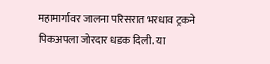महामार्गावर जालना परिसरात भरधाव ट्रकने पिकअपला जोरदार धडक दिली. या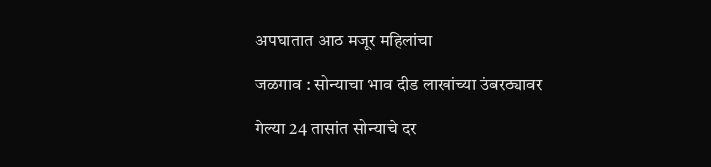अपघातात आठ मजूर महिलांचा

जळगाव : सोन्याचा भाव दीड लाखांच्या उंबरठ्यावर

गेल्या 24 तासांत सोन्याचे दर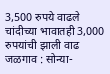3,500 रुपये वाढले चांदीच्या भावातही 3,000 रुपयांची झाली वाढ जळगाव : सोन्या-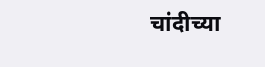चांदीच्या